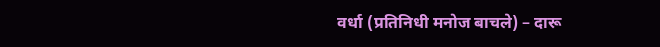वर्धा (प्रतिनिधी मनोज बाचले) – दारू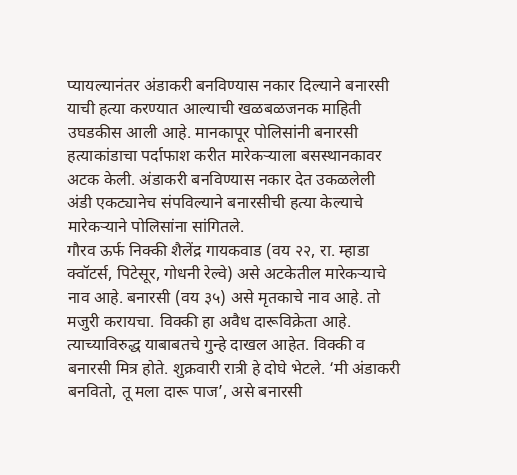प्यायल्यानंतर अंडाकरी बनविण्यास नकार दिल्याने बनारसी याची हत्या करण्यात आल्याची खळबळजनक माहिती उघडकीस आली आहे. मानकापूर पोलिसांनी बनारसी हत्याकांडाचा पर्दाफाश करीत मारेकऱ्याला बसस्थानकावर अटक केली. अंडाकरी बनविण्यास नकार देत उकळलेली अंडी एकट्यानेच संपविल्याने बनारसीची हत्या केल्याचे मारेकऱ्याने पोलिसांना सांगितले.
गौरव ऊर्फ निक्की शैलेंद्र गायकवाड (वय २२, रा. म्हाडा क्वॉटर्स, पिटेसूर, गोधनी रेल्वे) असे अटकेतील मारेकऱ्याचे नाव आहे. बनारसी (वय ३५) असे मृतकाचे नाव आहे. तो मजुरी करायचा. विक्की हा अवैध दारूविक्रेता आहे. त्याच्याविरुद्ध याबाबतचे गुन्हे दाखल आहेत. विक्की व बनारसी मित्र होते. शुक्रवारी रात्री हे दोघे भेटले. ‘मी अंडाकरी बनवितो, तू मला दारू पाज’, असे बनारसी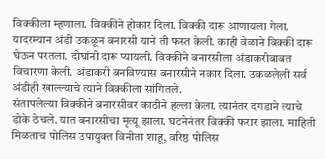विक्कीला म्हणाला. विक्कीने होकार दिला. विक्की दारू आणायला गेला. यादरम्यान अंडी उकळून बनारसी याने ती फस्त केली. काही वेळाने विक्की दारू घेऊन परतला. दोघांनी दारू प्यायली. विक्कीने बनारसीला अंडाकरीबाबत विचारणा केली. अंडाकरी बनविण्यास बनारसीने नकार दिला. उकळलेली सर्व अंडीही खाल्ल्याचे त्याने विक्कीला सांगितले.
संतापलेल्या विक्कीने बनारसीवर काठीने हल्ला केला. त्यानंतर दगडाने त्याचे डोके ठेचले. यात बनारसीचा मृत्यू झाला. घटनेनंतर विक्की फरार झाला. माहिती मिळताच पोलिस उपायुक्त विनीता शाहू, वरिष्ठ पोलिस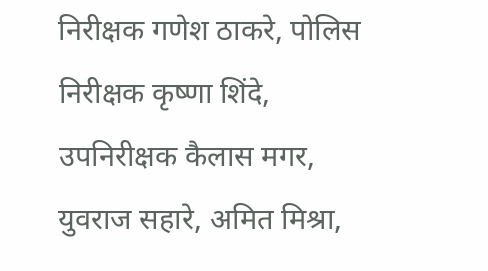निरीक्षक गणेश ठाकरे, पोलिस निरीक्षक कृष्णा शिंदे, उपनिरीक्षक कैलास मगर, युवराज सहारे, अमित मिश्रा,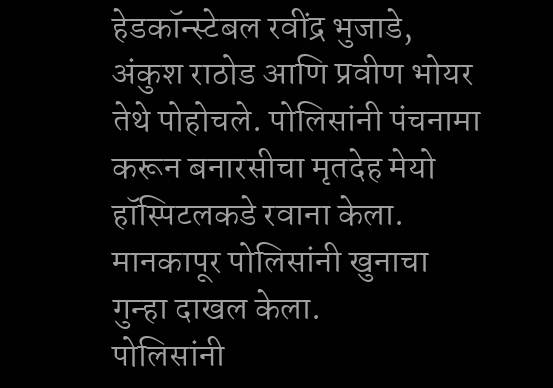हेडकॉन्स्टेबल रवींद्र भुजाडे, अंकुश राठोड आणि प्रवीण भोयर तेथे पोहोचले. पोलिसांनी पंचनामा करून बनारसीचा मृतदेह मेयो हॉस्पिटलकडे रवाना केला. मानकापूर पोलिसांनी खुनाचा गुन्हा दाखल केला.
पोलिसांनी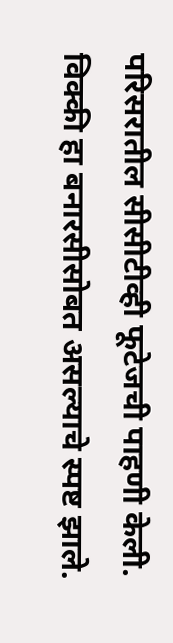परिसरातील सीसीटीव्ही फूटेजची पाहणी केली. विक्की हा बनारसीसोबत असल्याचे स्पष्ट झाले.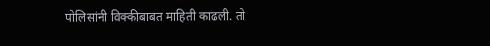पोलिसांनी विक्कीबाबत माहिती काढली. तो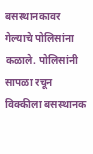बसस्थानकावर गेल्याचे पोलिसांना कळाले. पोलिसांनी सापळा रचून विक्कीला बसस्थानक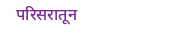परिसरातून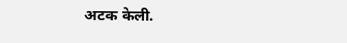अटक केली.